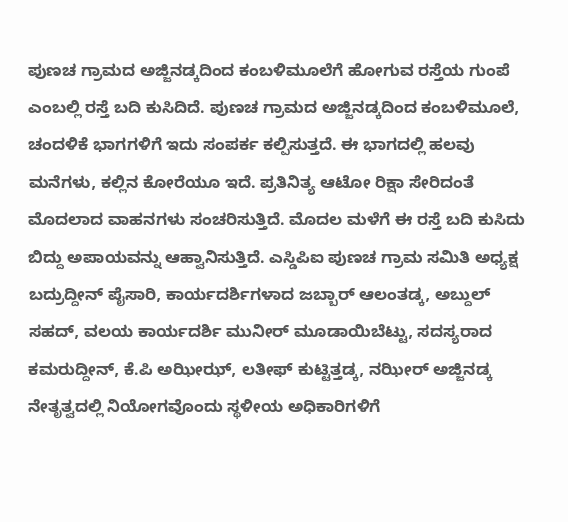ಪುಣಚ ಗ್ರಾಮದ ಅಜ್ಜಿನಡ್ಕದಿಂದ ಕಂಬಳಿಮೂಲೆಗೆ ಹೋಗುವ ರಸ್ತೆಯ ಗುಂಪೆ ಎಂಬಲ್ಲಿ ರಸ್ತೆ ಬದಿ ಕುಸಿದಿದೆ. ಪುಣಚ ಗ್ರಾಮದ ಅಜ್ಜಿನಡ್ಕದಿಂದ ಕಂಬಳಿಮೂಲೆ, ಚಂದಳಿಕೆ ಭಾಗಗಳಿಗೆ ಇದು ಸಂಪರ್ಕ ಕಲ್ಪಿಸುತ್ತದೆ. ಈ ಭಾಗದಲ್ಲಿ ಹಲವು ಮನೆಗಳು, ಕಲ್ಲಿನ ಕೋರೆಯೂ ಇದೆ. ಪ್ರತಿನಿತ್ಯ ಆಟೋ ರಿಕ್ಷಾ ಸೇರಿದಂತೆ ಮೊದಲಾದ ವಾಹನಗಳು ಸಂಚರಿಸುತ್ತಿದೆ. ಮೊದಲ ಮಳೆಗೆ ಈ ರಸ್ತೆ ಬದಿ ಕುಸಿದು ಬಿದ್ದು ಅಪಾಯವನ್ನು ಆಹ್ವಾನಿಸುತ್ತಿದೆ. ಎಸ್ಡಿಪಿಐ ಪುಣಚ ಗ್ರಾಮ ಸಮಿತಿ ಅಧ್ಯಕ್ಷ ಬದ್ರುದ್ದೀನ್ ಪೈಸಾರಿ, ಕಾರ್ಯದರ್ಶಿಗಳಾದ ಜಬ್ಬಾರ್ ಆಲಂತಡ್ಕ, ಅಬ್ದುಲ್ ಸಹದ್, ವಲಯ ಕಾರ್ಯದರ್ಶಿ ಮುನೀರ್ ಮೂಡಾಯಿಬೆಟ್ಟು, ಸದಸ್ಯರಾದ ಕಮರುದ್ದೀನ್, ಕೆ.ಪಿ ಅಝೀಝ್, ಲತೀಫ್ ಕುಟ್ಟಿತ್ತಡ್ಕ, ನಝೀರ್ ಅಜ್ಜಿನಡ್ಕ ನೇತೃತ್ವದಲ್ಲಿ ನಿಯೋಗವೊಂದು ಸ್ಥಳೀಯ ಅಧಿಕಾರಿಗಳಿಗೆ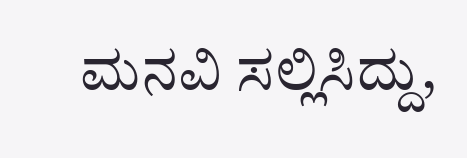ಮನವಿ ಸಲ್ಲಿಸಿದ್ದು,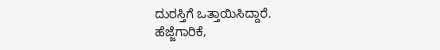ದುರಸ್ತಿಗೆ ಒತ್ತಾಯಿಸಿದ್ದಾರೆ.
ಹೆಜ್ಜೆಗಾರಿಕೆ,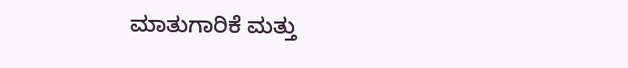ಮಾತುಗಾರಿಕೆ ಮತ್ತು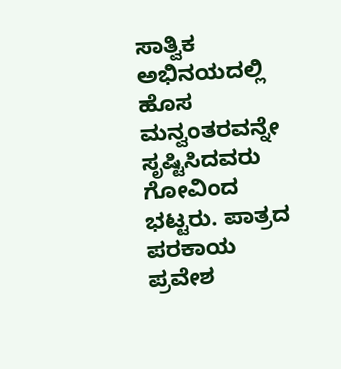ಸಾತ್ವಿಕ ಅಭಿನಯದಲ್ಲಿ ಹೊಸ ಮನ್ವಂತರವನ್ನೇ ಸೃಷ್ಟಿಸಿದವರು ಗೋವಿಂದ ಭಟ್ಟರು. ಪಾತ್ರದ ಪರಕಾಯ ಪ್ರವೇಶ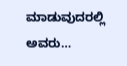ಮಾಡುವುದರಲ್ಲಿ ಅವರು…